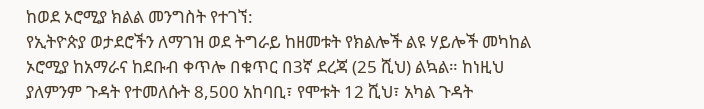ከወደ ኦሮሚያ ክልል መንግስት የተገኘ:
የኢትዮጵያ ወታደሮችን ለማገዝ ወደ ትግራይ ከዘመቱት የክልሎች ልዩ ሃይሎች መካከል ኦሮሚያ ከአማራና ከደቡብ ቀጥሎ በቁጥር በ3ኛ ደረጃ (25 ሺህ) ልኳል። ከነዚህ ያለምንም ጉዳት የተመለሱት 8,500 አከባቢ፣ የሞቱት 12 ሺህ፣ አካል ጉዳት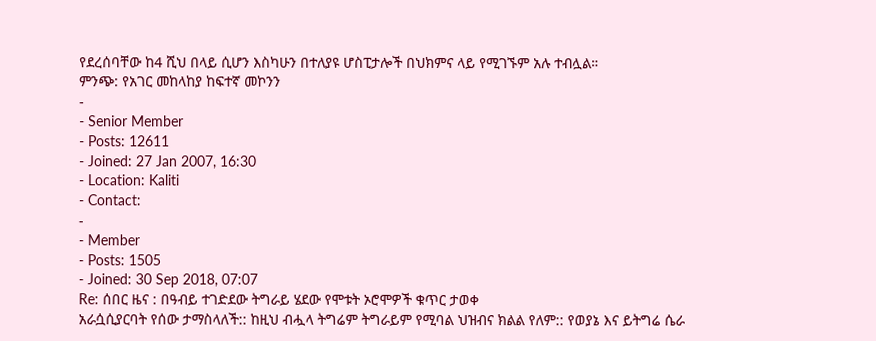የደረሰባቸው ከ4 ሺህ በላይ ሲሆን እስካሁን በተለያዩ ሆስፒታሎች በህክምና ላይ የሚገኙም አሉ ተብሏል።
ምንጭ: የአገር መከላከያ ከፍተኛ መኮንን
-
- Senior Member
- Posts: 12611
- Joined: 27 Jan 2007, 16:30
- Location: Kaliti
- Contact:
-
- Member
- Posts: 1505
- Joined: 30 Sep 2018, 07:07
Re: ሰበር ዜና : በዓብይ ተገድደው ትግራይ ሄደው የሞቱት ኦሮሞዎች ቁጥር ታወቀ
አራሷሲያርባት የሰው ታማስላለች:: ከዚህ ብሗላ ትግሬም ትግራይም የሚባል ህዝብና ክልል የለም:: የወያኔ እና ይትግሬ ሴራ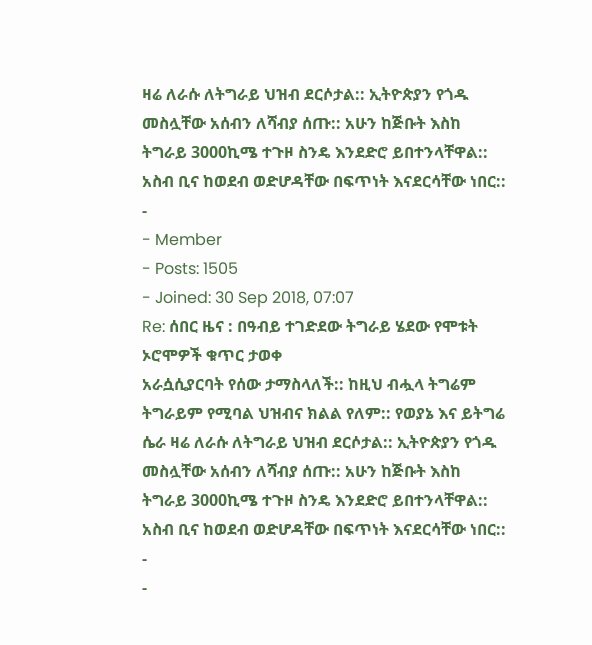ዛሬ ለራሱ ለትግራይ ህዝብ ደርሶታል:: ኢትዮጵያን የጎዱ መስሏቸው አሰብን ለሻብያ ሰጡ:: አሁን ከጅቡት እስከ ትግራይ 3000ኪሜ ተጉዞ ስንዴ እንደድሮ ይበተንላቸዋል:: አስብ ቢና ከወደብ ወድሆዳቸው በፍጥነት እናደርሳቸው ነበር::
-
- Member
- Posts: 1505
- Joined: 30 Sep 2018, 07:07
Re: ሰበር ዜና : በዓብይ ተገድደው ትግራይ ሄደው የሞቱት ኦሮሞዎች ቁጥር ታወቀ
አራሷሲያርባት የሰው ታማስላለች:: ከዚህ ብሗላ ትግሬም ትግራይም የሚባል ህዝብና ክልል የለም:: የወያኔ እና ይትግሬ ሴራ ዛሬ ለራሱ ለትግራይ ህዝብ ደርሶታል:: ኢትዮጵያን የጎዱ መስሏቸው አሰብን ለሻብያ ሰጡ:: አሁን ከጅቡት እስከ ትግራይ 3000ኪሜ ተጉዞ ስንዴ እንደድሮ ይበተንላቸዋል:: አስብ ቢና ከወደብ ወድሆዳቸው በፍጥነት እናደርሳቸው ነበር::
-
-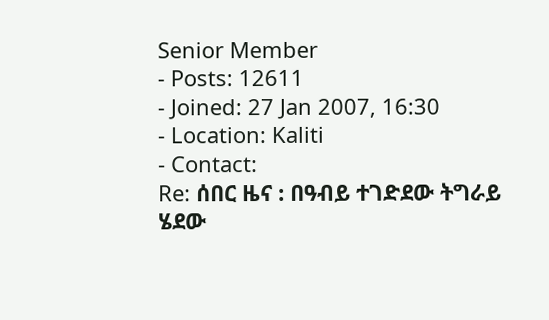Senior Member
- Posts: 12611
- Joined: 27 Jan 2007, 16:30
- Location: Kaliti
- Contact:
Re: ሰበር ዜና : በዓብይ ተገድደው ትግራይ ሄደው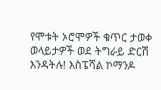የሞቱት ኦሮሞዎች ቁጥር ታወቀ
ወላይታዎች ወደ ትግራይ ድርሽ እንዳትሉ! እስፔሻል ኮማንዶ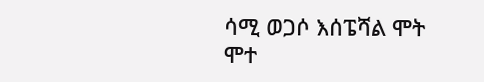ሳሚ ወጋሶ እሰፔሻል ሞት ሞተ